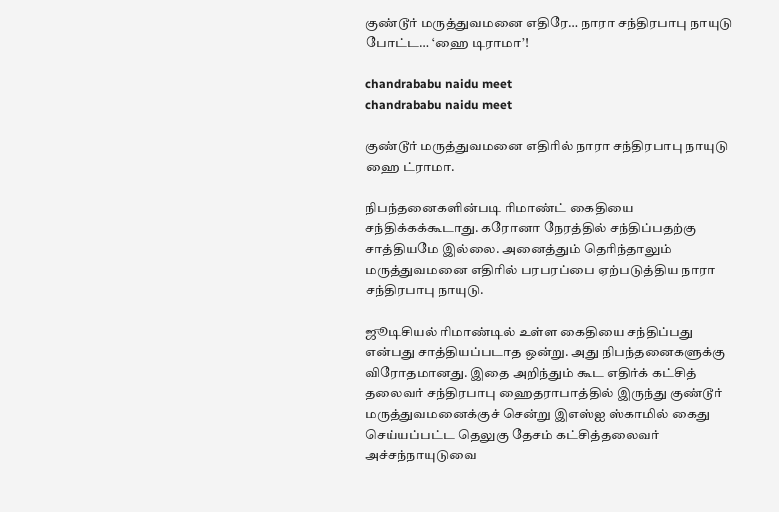குண்டூர் மருத்துவமனை எதிரே… நாரா சந்திரபாபு நாயுடு போட்ட… ‘ஹை டிராமா’!

chandrababu naidu meet
chandrababu naidu meet

குண்டூர் மருத்துவமனை எதிரில் நாரா சந்திரபாபு நாயுடு ஹை ட்ராமா.

நிபந்தனைகளின்படி ரிமாண்ட் கைதியை சந்திக்கக்கூடாது. கரோனா நேரத்தில் சந்திப்பதற்கு சாத்தியமே இல்லை. அனைத்தும் தெரிந்தாலும் மருத்துவமனை எதிரில் பரபரப்பை ஏற்படுத்திய நாரா சந்திரபாபு நாயுடு.

ஜூடிசியல் ரிமாண்டில் உள்ள கைதியை சந்திப்பது என்பது சாத்தியப்படாத ஒன்று. அது நிபந்தனைகளுக்கு விரோதமானது. இதை அறிந்தும் கூட எதிர்க் கட்சித் தலைவர் சந்திரபாபு ஹைதராபாத்தில் இருந்து குண்டூர் மருத்துவமனைக்குச் சென்று இஎஸ்ஐ ஸ்காமில் கைது செய்யப்பட்ட தெலுகு தேசம் கட்சித்தலைவர் அச்சந்நாயுடுவை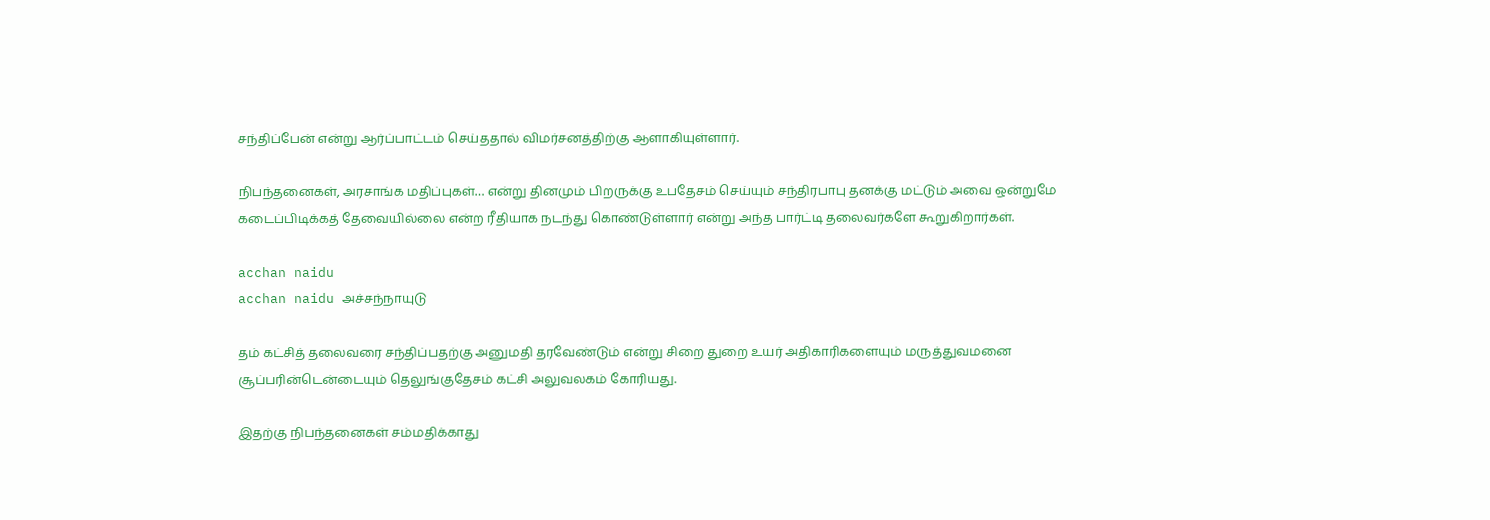சந்திப்பேன் என்று ஆர்ப்பாட்டம் செய்ததால் விமர்சனத்திற்கு ஆளாகியுள்ளார்.

நிபந்தனைகள், அரசாங்க மதிப்புகள்… என்று தினமும் பிறருக்கு உபதேசம் செய்யும் சந்திரபாபு தனக்கு மட்டும் அவை ஒன்றுமே கடைப்பிடிக்கத் தேவையில்லை என்ற ரீதியாக நடந்து கொண்டுள்ளார் என்று அந்த பார்ட்டி தலைவர்களே கூறுகிறார்கள்.

acchan naidu
acchan naidu அச்சந்நாயுடு

தம் கட்சித் தலைவரை சந்திப்பதற்கு அனுமதி தரவேண்டும் என்று சிறை துறை உயர் அதிகாரிகளையும் மருத்துவமனை சூப்பரின்டென்டையும் தெலுங்குதேசம் கட்சி அலுவலகம் கோரியது.

இதற்கு நிபந்தனைகள் சம்மதிக்காது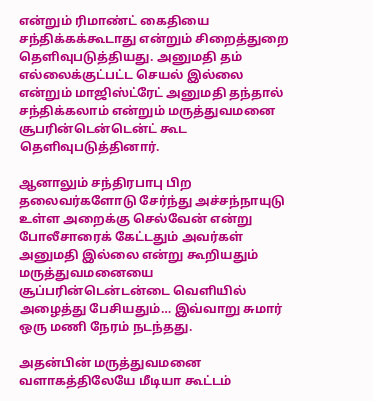என்றும் ரிமாண்ட் கைதியை சந்திக்கக்கூடாது என்றும் சிறைத்துறை தெளிவுபடுத்தியது. அனுமதி தம் எல்லைக்குட்பட்ட செயல் இல்லை என்றும் மாஜிஸ்ட்ரேட் அனுமதி தந்தால் சந்திக்கலாம் என்றும் மருத்துவமனை சூபரின்டென்டென்ட் கூட தெளிவுபடுத்தினார்.

ஆனாலும் சந்திரபாபு பிற தலைவர்களோடு சேர்ந்து அச்சந்நாயுடு உள்ள அறைக்கு செல்வேன் என்று போலீசாரைக் கேட்டதும் அவர்கள் அனுமதி இல்லை என்று கூறியதும் மருத்துவமனையை சூப்பரின்டென்டன்டை வெளியில் அழைத்து பேசியதும்… இவ்வாறு சுமார் ஒரு மணி நேரம் நடந்தது.

அதன்பின் மருத்துவமனை வளாகத்திலேயே மீடியா கூட்டம்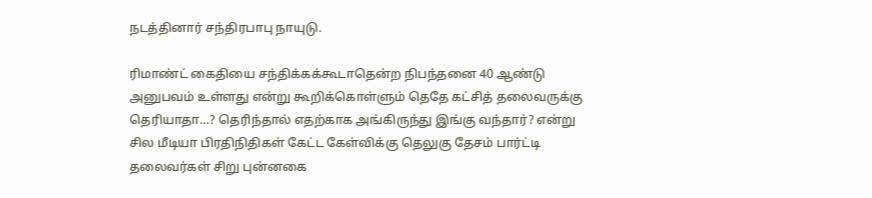நடத்தினார் சந்திரபாபு நாயுடு.

ரிமாண்ட் கைதியை சந்திக்கக்கூடாதென்ற நிபந்தனை 40 ஆண்டு அனுபவம் உள்ளது என்று கூறிக்கொள்ளும் தெதே கட்சித் தலைவருக்கு தெரியாதா…? தெரிந்தால் எதற்காக அங்கிருந்து இங்கு வந்தார்? என்று சில மீடியா பிரதிநிதிகள் கேட்ட கேள்விக்கு தெலுகு தேசம் பார்ட்டி தலைவர்கள் சிறு புன்னகை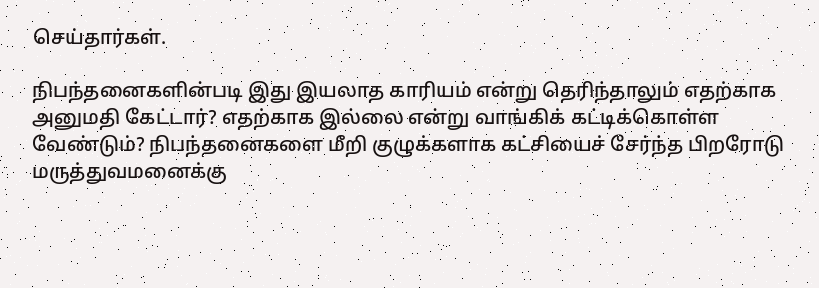செய்தார்கள்.

நிபந்தனைகளின்படி இது இயலாத காரியம் என்று தெரிந்தாலும் எதற்காக அனுமதி கேட்டார்? எதற்காக இல்லை என்று வாங்கிக் கட்டிக்கொள்ள வேண்டும்? நிபந்தனைகளை மீறி குழுக்களாக கட்சியைச் சேர்ந்த பிறரோடு மருத்துவமனைக்கு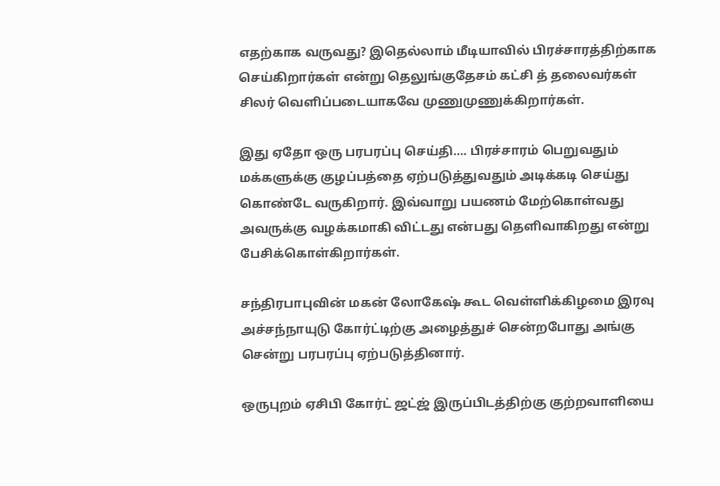எதற்காக வருவது? இதெல்லாம் மீடியாவில் பிரச்சாரத்திற்காக செய்கிறார்கள் என்று தெலுங்குதேசம் கட்சி த் தலைவர்கள் சிலர் வெளிப்படையாகவே முணுமுணுக்கிறார்கள்.

இது ஏதோ ஒரு பரபரப்பு செய்தி…. பிரச்சாரம் பெறுவதும் மக்களுக்கு குழப்பத்தை ஏற்படுத்துவதும் அடிக்கடி செய்து கொண்டே வருகிறார். இவ்வாறு பயணம் மேற்கொள்வது அவருக்கு வழக்கமாகி விட்டது என்பது தெளிவாகிறது என்று பேசிக்கொள்கிறார்கள்.

சந்திரபாபுவின் மகன் லோகேஷ் கூட வெள்ளிக்கிழமை இரவு அச்சந்நாயுடு கோர்ட்டிற்கு அழைத்துச் சென்றபோது அங்கு சென்று பரபரப்பு ஏற்படுத்தினார்.

ஒருபுறம் ஏசிபி கோர்ட் ஜட்ஜ் இருப்பிடத்திற்கு குற்றவாளியை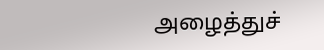அழைத்துச்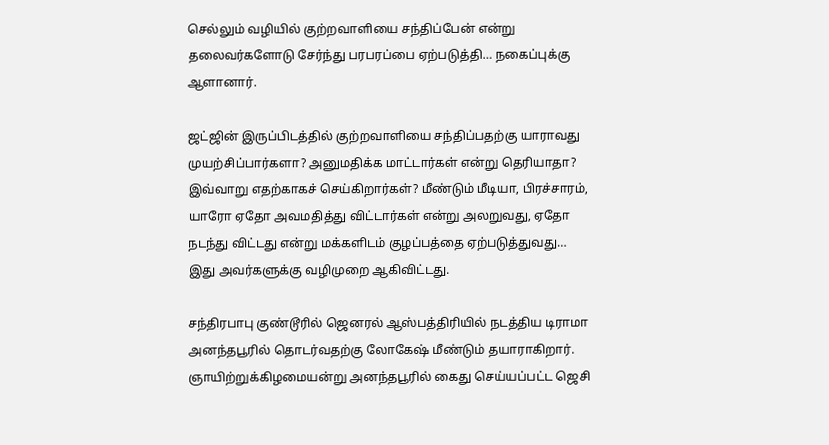செல்லும் வழியில் குற்றவாளியை சந்திப்பேன் என்று தலைவர்களோடு சேர்ந்து பரபரப்பை ஏற்படுத்தி… நகைப்புக்கு ஆளானார்.

ஜட்ஜின் இருப்பிடத்தில் குற்றவாளியை சந்திப்பதற்கு யாராவது முயற்சிப்பார்களா? அனுமதிக்க மாட்டார்கள் என்று தெரியாதா? இவ்வாறு எதற்காகச் செய்கிறார்கள்? மீண்டும் மீடியா, பிரச்சாரம், யாரோ ஏதோ அவமதித்து விட்டார்கள் என்று அலறுவது, ஏதோ நடந்து விட்டது என்று மக்களிடம் குழப்பத்தை ஏற்படுத்துவது… இது அவர்களுக்கு வழிமுறை ஆகிவிட்டது.

சந்திரபாபு குண்டூரில் ஜெனரல் ஆஸ்பத்திரியில் நடத்திய டிராமா அனந்தபூரில் தொடர்வதற்கு லோகேஷ் மீண்டும் தயாராகிறார். ஞாயிற்றுக்கிழமையன்று அனந்தபூரில் கைது செய்யப்பட்ட ஜெசி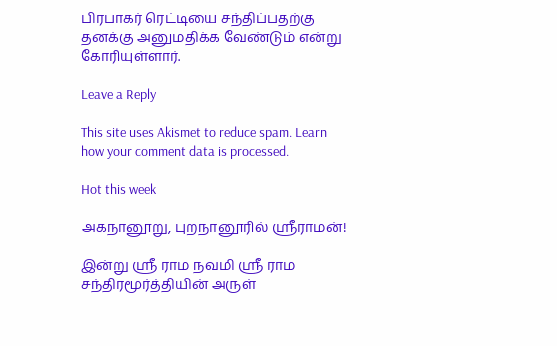பிரபாகர் ரெட்டியை சந்திப்பதற்கு தனக்கு அனுமதிக்க வேண்டும் என்று கோரியுள்ளார்.

Leave a Reply

This site uses Akismet to reduce spam. Learn how your comment data is processed.

Hot this week

அகநானூறு, புறநானூரில் ஸ்ரீராமன்!

இன்று ஸ்ரீ ராம நவமி ஸ்ரீ ராம சந்திரமூர்த்தியின் அருள்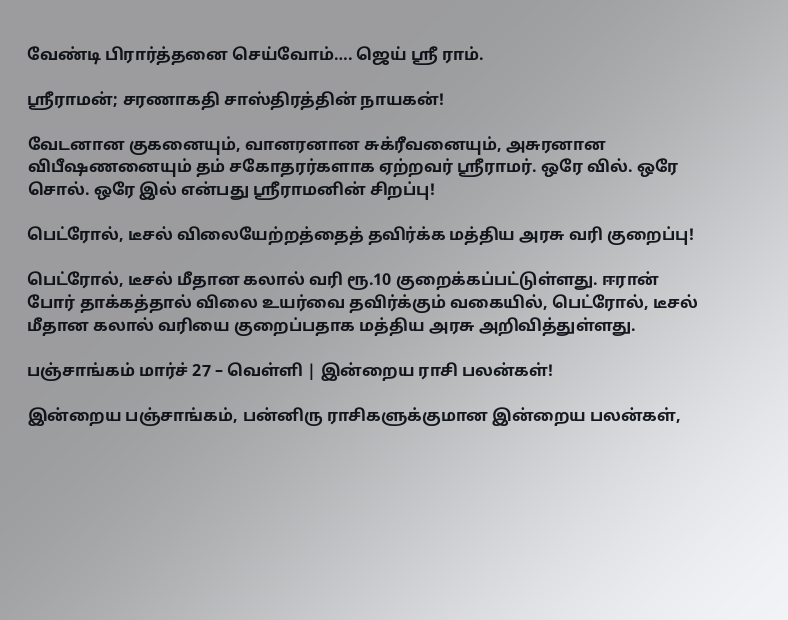வேண்டி பிரார்த்தனை செய்வோம்…. ஜெய் ஸ்ரீ ராம்.

ஸ்ரீராமன்; சரணாகதி சாஸ்திரத்தின் நாயகன்!

வேடனான குகனையும், வானரனான சுக்ரீவனையும், அசுரனான விபீஷணனையும் தம் சகோதரர்களாக ஏற்றவர் ஸ்ரீராமர். ஒரே வில். ஒரே சொல். ஒரே இல் என்பது ஸ்ரீராமனின் சிறப்பு!

பெட்ரோல், டீசல் விலையேற்றத்தைத் தவிர்க்க மத்திய அரசு வரி குறைப்பு!

பெட்ரோல், டீசல் மீதான கலால் வரி ரூ.10 குறைக்கப்பட்டுள்ளது. ஈரான் போர் தாக்கத்தால் விலை உயர்வை தவிர்க்கும் வகையில், பெட்ரோல், டீசல் மீதான கலால் வரியை குறைப்பதாக மத்திய அரசு அறிவித்துள்ளது.

பஞ்சாங்கம் மார்ச் 27 – வெள்ளி | இன்றைய ராசி பலன்கள்!

இன்றைய பஞ்சாங்கம், பன்னிரு ராசிகளுக்குமான இன்றைய பலன்கள்,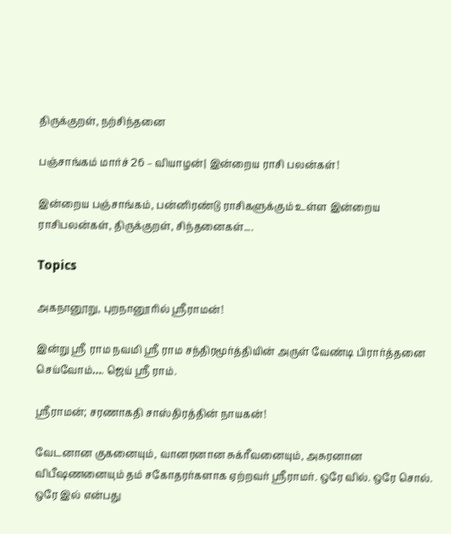திருக்குறள், நற்சிந்தனை

பஞ்சாங்கம் மார்ச் 26 – வியாழன்| இன்றைய ராசி பலன்கள்!

இன்றைய பஞ்சாங்கம், பன்னிரண்டு ராசிகளுக்கும் உள்ள இன்றைய ராசிபலன்கள், திருக்குறள், சிந்தனைகள்....

Topics

அகநானூறு, புறநானூரில் ஸ்ரீராமன்!

இன்று ஸ்ரீ ராம நவமி ஸ்ரீ ராம சந்திரமூர்த்தியின் அருள் வேண்டி பிரார்த்தனை செய்வோம்…. ஜெய் ஸ்ரீ ராம்.

ஸ்ரீராமன்; சரணாகதி சாஸ்திரத்தின் நாயகன்!

வேடனான குகனையும், வானரனான சுக்ரீவனையும், அசுரனான விபீஷணனையும் தம் சகோதரர்களாக ஏற்றவர் ஸ்ரீராமர். ஒரே வில். ஒரே சொல். ஒரே இல் என்பது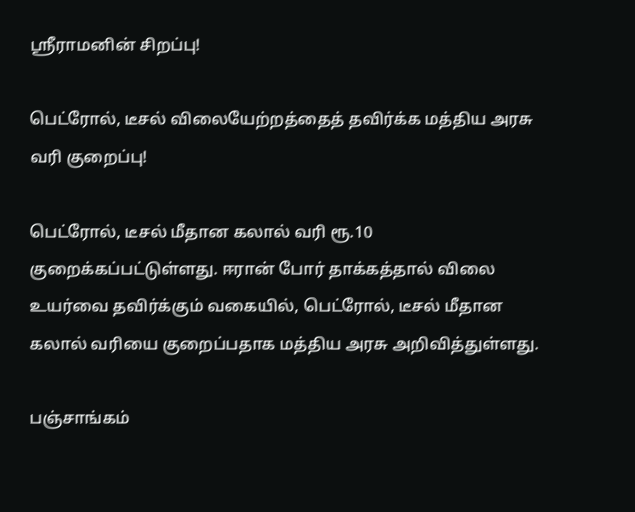ஸ்ரீராமனின் சிறப்பு!

பெட்ரோல், டீசல் விலையேற்றத்தைத் தவிர்க்க மத்திய அரசு வரி குறைப்பு!

பெட்ரோல், டீசல் மீதான கலால் வரி ரூ.10 குறைக்கப்பட்டுள்ளது. ஈரான் போர் தாக்கத்தால் விலை உயர்வை தவிர்க்கும் வகையில், பெட்ரோல், டீசல் மீதான கலால் வரியை குறைப்பதாக மத்திய அரசு அறிவித்துள்ளது.

பஞ்சாங்கம்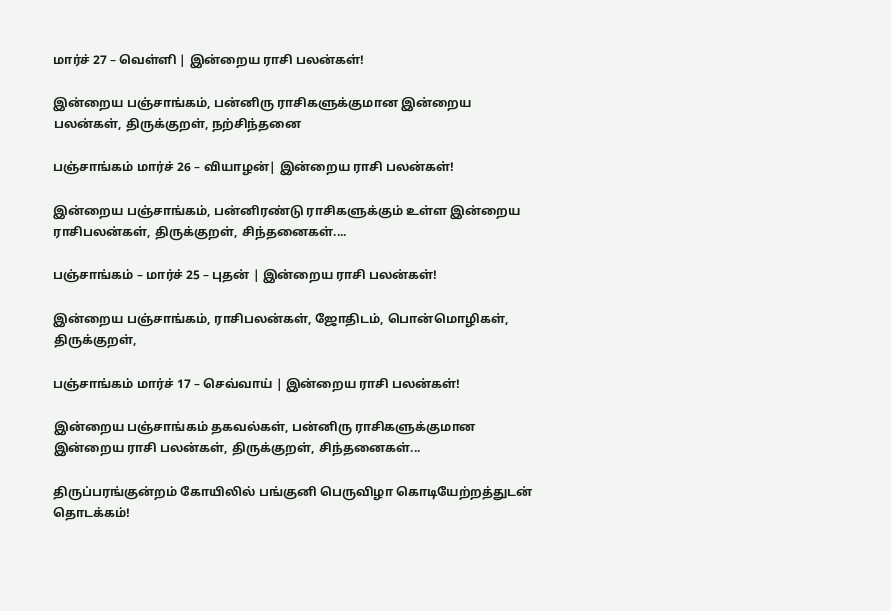மார்ச் 27 – வெள்ளி | இன்றைய ராசி பலன்கள்!

இன்றைய பஞ்சாங்கம், பன்னிரு ராசிகளுக்குமான இன்றைய பலன்கள், திருக்குறள், நற்சிந்தனை

பஞ்சாங்கம் மார்ச் 26 – வியாழன்| இன்றைய ராசி பலன்கள்!

இன்றைய பஞ்சாங்கம், பன்னிரண்டு ராசிகளுக்கும் உள்ள இன்றைய ராசிபலன்கள், திருக்குறள், சிந்தனைகள்....

பஞ்சாங்கம் – மார்ச் 25 – புதன் | இன்றைய ராசி பலன்கள்!

இன்றைய பஞ்சாங்கம், ராசிபலன்கள், ஜோதிடம், பொன்மொழிகள், திருக்குறள்,

பஞ்சாங்கம் மார்ச் 17 – செவ்வாய் | இன்றைய ராசி பலன்கள்!

இன்றைய பஞ்சாங்கம் தகவல்கள், பன்னிரு ராசிகளுக்குமான இன்றைய ராசி பலன்கள், திருக்குறள், சிந்தனைகள்...

திருப்பரங்குன்றம் கோயிலில் பங்குனி பெருவிழா கொடியேற்றத்துடன் தொடக்கம்!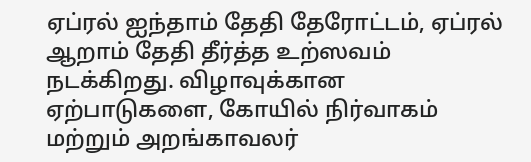ஏப்ரல் ஐந்தாம் தேதி தேரோட்டம், ஏப்ரல் ஆறாம் தேதி தீர்த்த உற்ஸவம் நடக்கிறது. விழாவுக்கான ஏற்பாடுகளை, கோயில் நிர்வாகம் மற்றும் அறங்காவலர்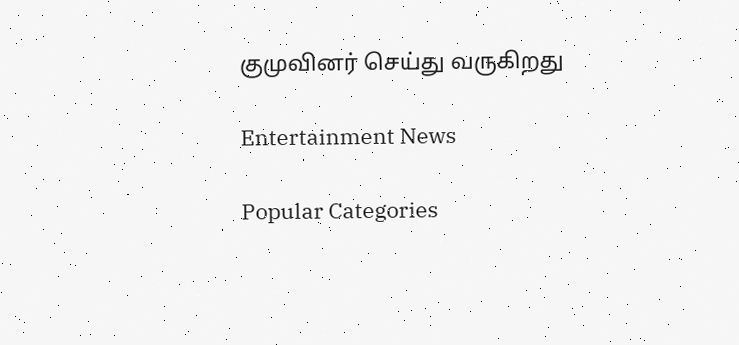குமுவினர் செய்து வருகிறது

Entertainment News

Popular Categories